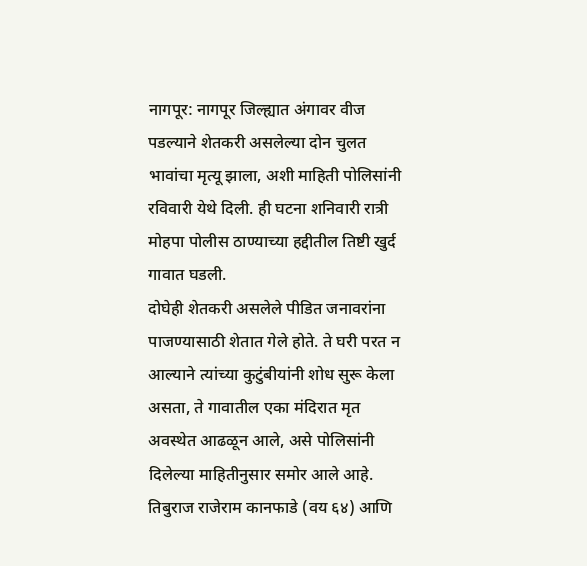नागपूर: नागपूर जिल्ह्यात अंगावर वीज पडल्याने शेतकरी असलेल्या दोन चुलत भावांचा मृत्यू झाला, अशी माहिती पोलिसांनी रविवारी येथे दिली. ही घटना शनिवारी रात्री मोहपा पोलीस ठाण्याच्या हद्दीतील तिष्टी खुर्द गावात घडली.
दोघेही शेतकरी असलेले पीडित जनावरांना पाजण्यासाठी शेतात गेले होते. ते घरी परत न आल्याने त्यांच्या कुटुंबीयांनी शोध सुरू केला असता, ते गावातील एका मंदिरात मृत अवस्थेत आढळून आले, असे पोलिसांनी दिलेल्या माहितीनुसार समोर आले आहे.
तिबुराज राजेराम कानफाडे (वय ६४) आणि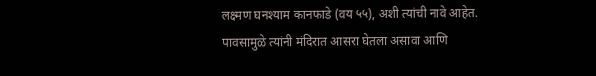लक्ष्मण घनश्याम कानफाडे (वय ५५), अशी त्यांची नावे आहेत. पावसामुळे त्यांनी मंदिरात आसरा घेतला असावा आणि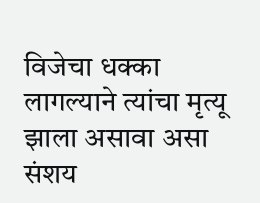विजेचा धक्का लागल्याने त्यांचा मृत्यू झाला असावा असा संशय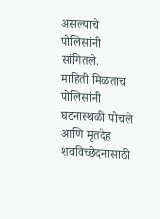असल्याचे पोलिसांनी सांगितले.
माहिती मिळताच पोलिसांनी घटनास्थळी पोचले आणि मृतदेह शवविच्छेदनासाठी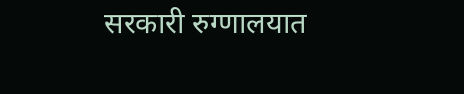सरकारी रुग्णालयात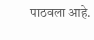पाठवला आहे.